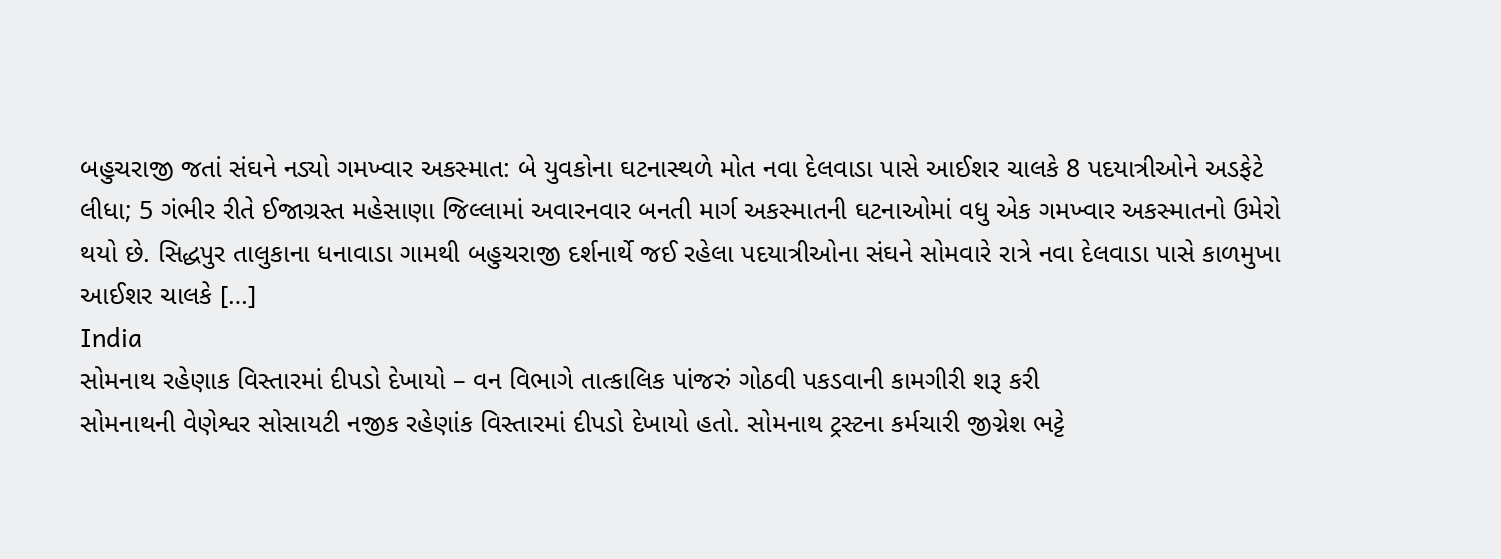બહુચરાજી જતાં સંઘને નડ્યો ગમખ્વાર અકસ્માત: બે યુવકોના ઘટનાસ્થળે મોત નવા દેલવાડા પાસે આઈશર ચાલકે 8 પદયાત્રીઓને અડફેટે લીધા; 5 ગંભીર રીતે ઈજાગ્રસ્ત મહેસાણા જિલ્લામાં અવારનવાર બનતી માર્ગ અકસ્માતની ઘટનાઓમાં વધુ એક ગમખ્વાર અકસ્માતનો ઉમેરો થયો છે. સિદ્ધપુર તાલુકાના ધનાવાડા ગામથી બહુચરાજી દર્શનાર્થે જઈ રહેલા પદયાત્રીઓના સંઘને સોમવારે રાત્રે નવા દેલવાડા પાસે કાળમુખા આઈશર ચાલકે […]
India
સોમનાથ રહેણાક વિસ્તારમાં દીપડો દેખાયો – વન વિભાગે તાત્કાલિક પાંજરું ગોઠવી પકડવાની કામગીરી શરૂ કરી
સોમનાથની વેણેશ્વર સોસાયટી નજીક રહેણાંક વિસ્તારમાં દીપડો દેખાયો હતો. સોમનાથ ટ્રસ્ટના કર્મચારી જીગ્નેશ ભટ્ટે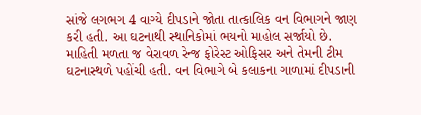સાંજે લગભગ 4 વાગ્યે દીપડાને જોતા તાત્કાલિક વન વિભાગને જાણ કરી હતી. આ ઘટનાથી સ્થાનિકોમાં ભયનો માહોલ સર્જાયો છે. માહિતી મળતા જ વેરાવળ રેન્જ ફોરેસ્ટ ઓફિસર અને તેમની ટીમ ઘટનાસ્થળે પહોંચી હતી. વન વિભાગે બે કલાકના ગાળામાં દીપડાની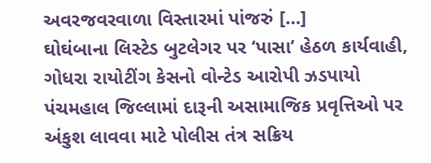અવરજવરવાળા વિસ્તારમાં પાંજરું […]
ઘોઘંબાના લિસ્ટેડ બુટલેગર પર ‘પાસા’ હેઠળ કાર્યવાહી, ગોધરા રાયોટીંગ કેસનો વોન્ટેડ આરોપી ઝડપાયો
પંચમહાલ જિલ્લામાં દારૂની અસામાજિક પ્રવૃત્તિઓ પર અંકુશ લાવવા માટે પોલીસ તંત્ર સક્રિય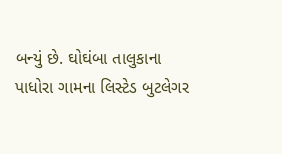બન્યું છે. ઘોઘંબા તાલુકાના પાધોરા ગામના લિસ્ટેડ બુટલેગર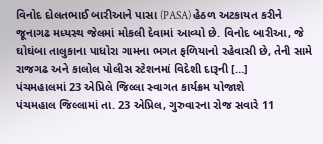વિનોદ દોલતભાઈ બારીઆને પાસા (PASA) હેઠળ અટકાયત કરીને જૂનાગઢ મધ્યસ્થ જેલમાં મોકલી દેવામાં આવ્યો છે. વિનોદ બારીઆ, જે ઘોઘંબા તાલુકાના પાધોરા ગામના ભગત ફળિયાનો રહેવાસી છે, તેની સામે રાજગઢ અને કાલોલ પોલીસ સ્ટેશનમાં વિદેશી દારૂની […]
પંચમહાલમાં 23 એપ્રિલે જિલ્લા સ્વાગત કાર્યક્રમ યોજાશે
પંચમહાલ જિલ્લામાં તા. 23 એપ્રિલ, ગુરુવારના રોજ સવારે 11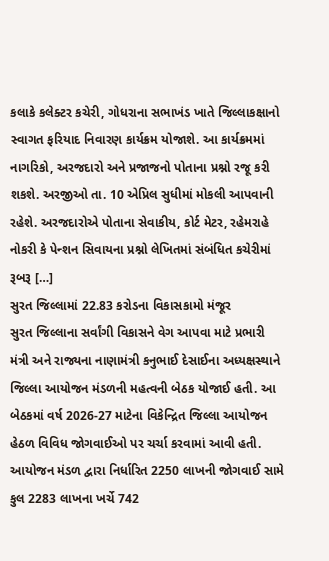કલાકે કલેક્ટર કચેરી, ગોધરાના સભાખંડ ખાતે જિલ્લાકક્ષાનો સ્વાગત ફરિયાદ નિવારણ કાર્યક્રમ યોજાશે. આ કાર્યક્રમમાં નાગરિકો, અરજદારો અને પ્રજાજનો પોતાના પ્રશ્નો રજૂ કરી શકશે. અરજીઓ તા. 10 એપ્રિલ સુધીમાં મોકલી આપવાની રહેશે. અરજદારોએ પોતાના સેવાકીય, કોર્ટ મેટર, રહેમરાહે નોકરી કે પેન્શન સિવાયના પ્રશ્નો લેખિતમાં સંબંધિત કચેરીમાં રૂબરૂ […]
સુરત જિલ્લામાં 22.83 કરોડના વિકાસકામો મંજૂર
સુરત જિલ્લાના સર્વાંગી વિકાસને વેગ આપવા માટે પ્રભારી મંત્રી અને રાજ્યના નાણામંત્રી કનુભાઈ દેસાઈના અધ્યક્ષસ્થાને જિલ્લા આયોજન મંડળની મહત્વની બેઠક યોજાઈ હતી. આ બેઠકમાં વર્ષ 2026-27 માટેના વિકેન્દ્રિત જિલ્લા આયોજન હેઠળ વિવિધ જોગવાઈઓ પર ચર્ચા કરવામાં આવી હતી. આયોજન મંડળ દ્વારા નિર્ધારિત 2250 લાખની જોગવાઈ સામે કુલ 2283 લાખના ખર્ચે 742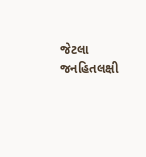જેટલા જનહિતલક્ષી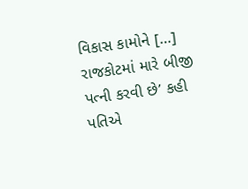વિકાસ કામોને […]
રાજકોટમાં મારે બીજી પત્ની કરવી છે’ કહી પતિએ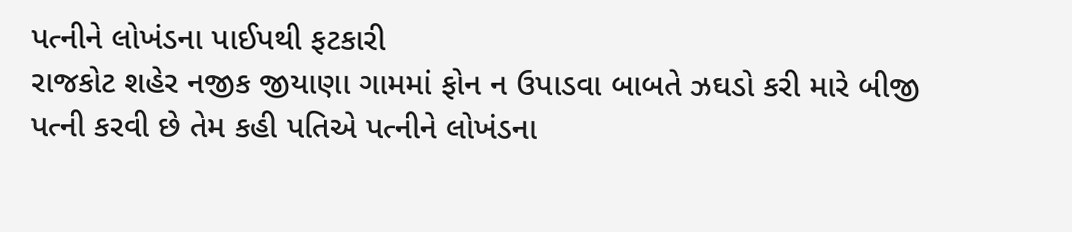પત્નીને લોખંડના પાઈપથી ફટકારી
રાજકોટ શહેર નજીક જીયાણા ગામમાં ફોન ન ઉપાડવા બાબતે ઝઘડો કરી મારે બીજી પત્ની કરવી છે તેમ કહી પતિએ પત્નીને લોખંડના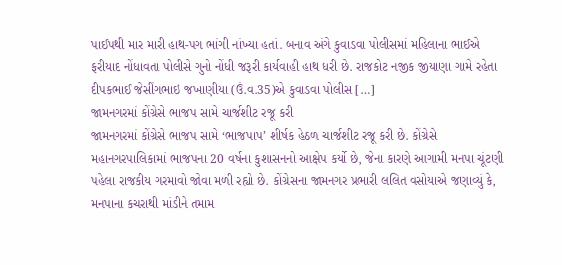પાઈપથી માર મારી હાથ-પગ ભાંગી નાંખ્યા હતાં. બનાવ અંગે કુવાડવા પોલીસમાં મહિલાના ભાઈએ ફરીયાદ નોંધાવતા પોલીસે ગુનો નોંધી જરૂરી કાર્યવાહી હાથ ધરી છે. રાજકોટ નજીક જીયાણા ગામે રહેતા દીપકભાઈ જેસીંગભાઇ જખાણીયા (ઉં.વ.35)એ કુવાડવા પોલીસ […]
જામનગરમાં કોંગ્રેસે ભાજપ સામે ચાર્જશીટ રજૂ કરી
જામનગરમાં કોંગ્રેસે ભાજપ સામે ‘ભાજપાપ’ શીર્ષક હેઠળ ચાર્જશીટ રજૂ કરી છે. કોંગ્રેસે મહાનગરપાલિકામાં ભાજપના 20 વર્ષના કુશાસનનો આક્ષેપ કર્યો છે, જેના કારણે આગામી મનપા ચૂંટણી પહેલા રાજકીય ગરમાવો જોવા મળી રહ્યો છે. કોંગ્રેસના જામનગર પ્રભારી લલિત વસોયાએ જણાવ્યું કે, મનપાના કચરાથી માંડીને તમામ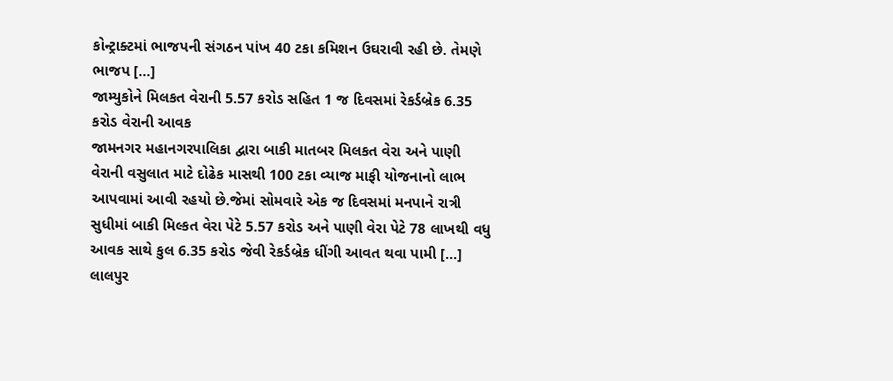કોન્ટ્રાક્ટમાં ભાજપની સંગઠન પાંખ 40 ટકા કમિશન ઉઘરાવી રહી છે. તેમણે ભાજપ […]
જામ્યુકોને મિલકત વેરાની 5.57 કરોડ સહિત 1 જ દિવસમાં રેકર્ડબ્રેક 6.35 કરોડ વેરાની આવક
જામનગર મહાનગરપાલિકા દ્વારા બાકી માતબર મિલકત વેરા અને પાણી વેરાની વસુલાત માટે દોઢેક માસથી 100 ટકા વ્યાજ માફી યોજનાનો લાભ આપવામાં આવી રહયો છે.જેમાં સોમવારે એક જ દિવસમાં મનપાને રાત્રી સુધીમાં બાકી મિલ્કત વેરા પેટે 5.57 કરોડ અને પાણી વેરા પેટે 78 લાખથી વધુ આવક સાથે કુલ 6.35 કરોડ જેવી રેકર્ડબ્રેક ધીંગી આવત થવા પામી […]
લાલપુર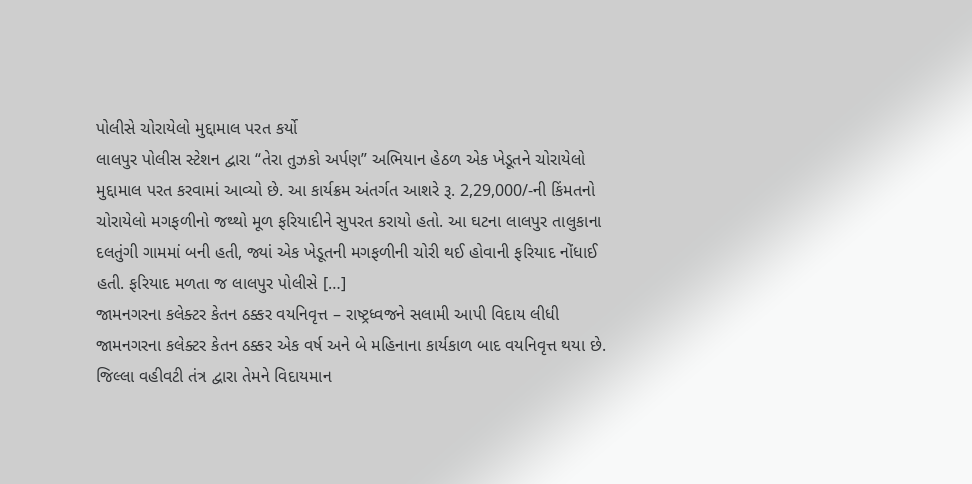પોલીસે ચોરાયેલો મુદ્દામાલ પરત કર્યો
લાલપુર પોલીસ સ્ટેશન દ્વારા “તેરા તુઝકો અર્પણ” અભિયાન હેઠળ એક ખેડૂતને ચોરાયેલો મુદ્દામાલ પરત કરવામાં આવ્યો છે. આ કાર્યક્રમ અંતર્ગત આશરે રૂ. 2,29,000/-ની કિંમતનો ચોરાયેલો મગફળીનો જથ્થો મૂળ ફરિયાદીને સુપરત કરાયો હતો. આ ઘટના લાલપુર તાલુકાના દલતુંગી ગામમાં બની હતી, જ્યાં એક ખેડૂતની મગફળીની ચોરી થઈ હોવાની ફરિયાદ નોંધાઈ હતી. ફરિયાદ મળતા જ લાલપુર પોલીસે […]
જામનગરના કલેક્ટર કેતન ઠક્કર વયનિવૃત્ત – રાષ્ટ્રધ્વજને સલામી આપી વિદાય લીધી
જામનગરના કલેક્ટર કેતન ઠક્કર એક વર્ષ અને બે મહિનાના કાર્યકાળ બાદ વયનિવૃત્ત થયા છે. જિલ્લા વહીવટી તંત્ર દ્વારા તેમને વિદાયમાન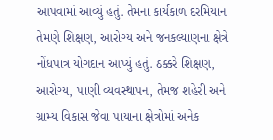આપવામાં આવ્યું હતું. તેમના કાર્યકાળ દરમિયાન તેમણે શિક્ષણ, આરોગ્ય અને જનકલ્યાણના ક્ષેત્રે નોંધપાત્ર યોગદાન આપ્યું હતું. ઠક્કરે શિક્ષણ, આરોગ્ય, પાણી વ્યવસ્થાપન, તેમજ શહેરી અને ગ્રામ્ય વિકાસ જેવા પાયાના ક્ષેત્રોમાં અનેક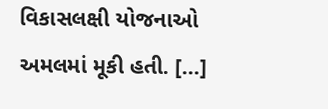વિકાસલક્ષી યોજનાઓ અમલમાં મૂકી હતી. […]